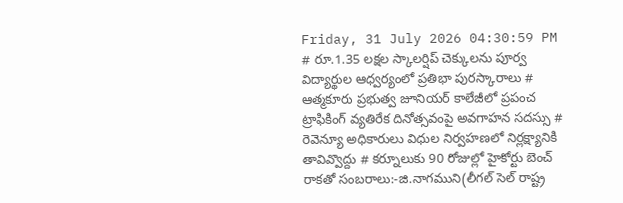Friday, 31 July 2026 04:30:59 PM
# రూ.1.35 లక్షల స్కాలర్షిప్ చెక్కులను పూర్వ విద్యార్థుల ఆధ్వర్యంలో ప్రతిభా పురస్కారాలు # ఆత్మకూరు ప్రభుత్వ జూనియర్ కాలేజీలో ప్రపంచ ట్రాఫికింగ్ వ్యతిరేక దినోత్సవంపై అవగాహన సదస్సు # రెవెన్యూ అధికారులు విధుల నిర్వహణలో నిర్లక్ష్యానికి తావివ్వొద్దు # కర్నూలుకు 90 రోజుల్లో హైకోర్టు బెంచ్ రాకతో సంబరాలు:-జి.నాగముని(లీగల్ సెల్ రాష్ట్ర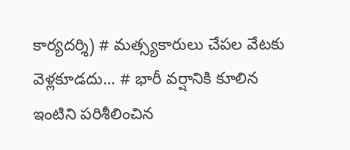కార్యదర్శి) # మత్స్యకారులు చేపల వేటకు వెళ్లకూడదు... # భారీ వర్షానికి కూలిన ఇంటిని పరిశీలించిన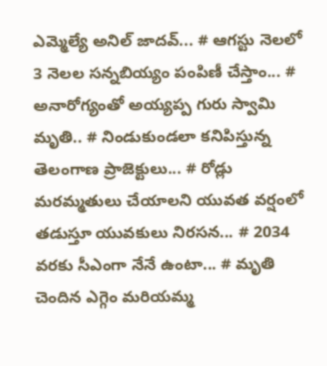ఎమ్మెల్యే అనిల్ జాదవ్... # ఆగస్టు నెలలో 3 నెలల సన్నబియ్యం పంపిణీ చేస్తాం... # అనారోగ్యంతో అయ్యప్ప గురు స్వామి మృతి.. # నిండుకుండలా కనిపిస్తున్న తెలంగాణ ప్రాజెక్టులు... # రోడ్లు మరమ్మతులు చేయాలని యువత వర్షంలో తడుస్తూ యువకులు నిరసన... # 2034 వరకు సీఎంగా నేనే ఉంటా... # మృతి చెందిన ఎగ్గెం మరియమ్మ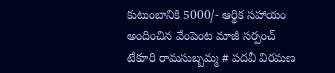కుటుంబానికి 5000/- ఆర్థిక సహాయం అందించిన వేంపెంట మాజీ సర్పంచ్ టేకూరి రామసుబ్బమ్మ # పదవీ విరమణ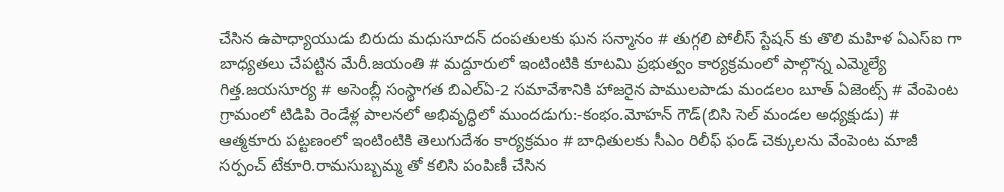చేసిన ఉపాధ్యాయుడు బిరుదు మధుసూదన్ దంపతులకు ఘన సన్మానం # తుగ్గలి పోలీస్ స్టేషన్ కు తొలి మహిళ ఏఎస్ఐ గా బాధ్యతలు చేపట్టిన మేరీ.జయంతి # మద్దూరులో ఇంటింటికి కూటమి ప్రభుత్వం కార్యక్రమంలో పాల్గొన్న ఎమ్మెల్యే గిత్త.జయసూర్య # అసెంబ్లీ సంస్థాగత బిఎల్ఏ-2 సమావేశానికి హాజరైన పాములపాడు మండలం బూత్ ఏజెంట్స్ # వేంపెంట గ్రామంలో టిడిపి రెండేళ్ల పాలనలో అభివృద్ధిలో ముందడుగు:-కంభం.మోహన్ గౌడ్(బిసి సెల్ మండల అధ్యక్షుడు) # ఆత్మకూరు పట్టణంలో ఇంటింటికి తెలుగుదేశం కార్యక్రమం # బాధితులకు సీఎం రిలీఫ్ ఫండ్ చెక్కులను వేంపెంట మాజీ సర్పంచ్ టేకూరి.రామసుబ్బమ్మ తో కలిసి పంపిణీ చేసిన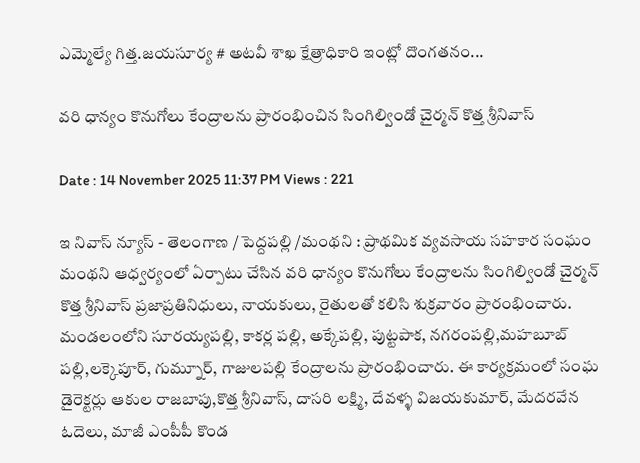ఎమ్మెల్యే గిత్త.జయసూర్య # అటవీ శాఖ క్షేత్రాధికారి ఇంట్లో దొంగతనం...

వరి ధాన్యం కొనుగోలు కేంద్రాలను ప్రారంభించిన సింగిల్విండో చైర్మన్ కొత్త శ్రీనివాస్

Date : 14 November 2025 11:37 PM Views : 221

ఇ నివాస్ న్యూస్ - తెలంగాణ / పెద్దపల్లి /మంథని : ప్రాథమిక వ్యవసాయ సహకార సంఘం మంథని ఆధ్వర్యంలో ఏర్పాటు చేసిన వరి ధాన్యం కొనుగోలు కేంద్రాలను సింగిల్విండో చైర్మన్ కొత్త శ్రీనివాస్ ప్రజాప్రతినిధులు, నాయకులు, రైతులతో కలిసి శుక్రవారం ప్రారంభించారు. మండలంలోని సూరయ్యపల్లి, కాకర్ల పల్లి, అక్కేపల్లి, పుట్టపాక, నగరంపల్లి,మహబూబ్ పల్లి,లక్కెపూర్, గుమ్నూర్, గాజులపల్లి కేంద్రాలను ప్రారంభించారు. ఈ కార్యక్రమంలో సంఘ డైరెక్టర్లు ఆకుల రాజబాపు,కొత్త శ్రీనివాస్, దాసరి లక్ష్మి, దేవళ్ళ విజయకుమార్, మేదరవేన ఓదెలు, మాజీ ఎంపీపీ కొండ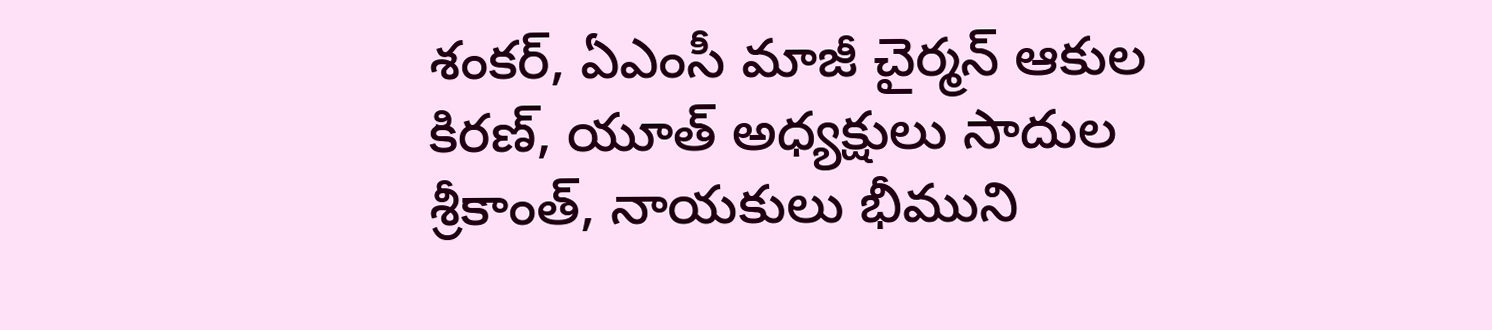శంకర్, ఏఎంసీ మాజీ చైర్మన్ ఆకుల కిరణ్, యూత్ అధ్యక్షులు సాదుల శ్రీకాంత్, నాయకులు భీముని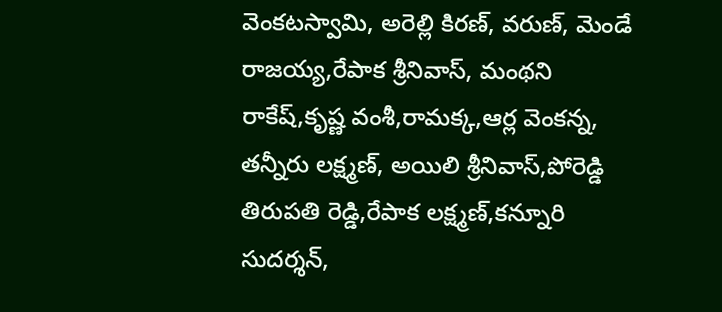వెంకటస్వామి, అరెల్లి కిరణ్, వరుణ్, మెండే రాజయ్య,రేపాక శ్రీనివాస్, మంథని రాకేష్,కృష్ణ వంశీ,రామక్క,ఆర్ల వెంకన్న, తన్నీరు లక్ష్మణ్, అయిలి శ్రీనివాస్,పోరెడ్డి తిరుపతి రెడ్డి,రేపాక లక్ష్మణ్,కన్నూరి సుదర్శన్,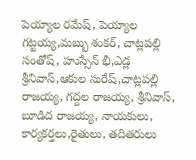పెయ్యాల రమేష్, పెయ్యాల గట్టయ్య,మబ్బు శంకర్, చాట్లపల్లి సంతోష్, హుస్సేన్ భీ,ఎడ్ల శ్రీనివాస్,ఆకుల సురేష్,చాట్లపల్లి రాజయ్య, గద్దల రాజయ్య, శ్రీనివాస్, బూడిద రాజయ్య, నాయకులు, కార్యకర్తలు,రైతులు, తదితరులు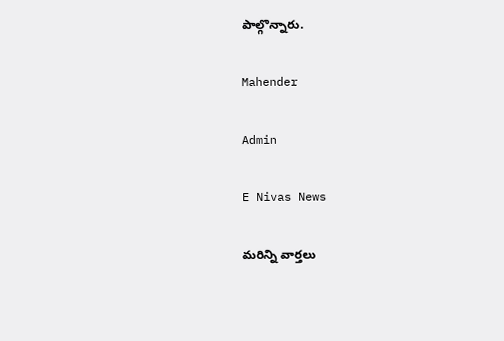పాల్గొన్నారు.

Mahender

Admin

E Nivas News

మరిన్ని వార్తలు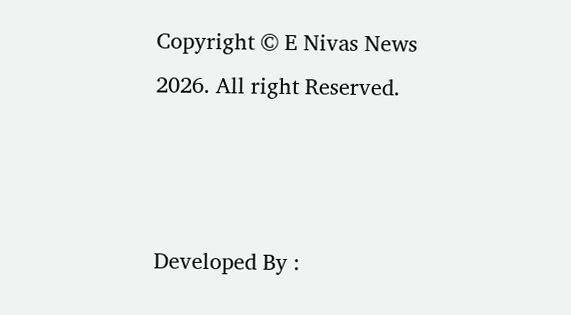Copyright © E Nivas News 2026. All right Reserved.



Developed By :